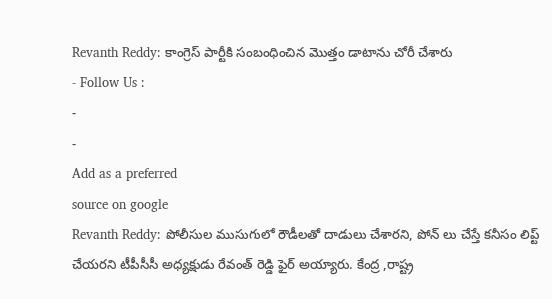Revanth Reddy: కాంగ్రెస్ పార్టీకి సంబంధించిన మొత్తం డాటాను చోరీ చేశారు
- Follow Us :
-
-
Add as a preferred
source on google
Revanth Reddy: పోలీసుల ముసుగులో రౌడీలతో దాడులు చేశారని, పోన్ లు చేస్తే కనీసం లిప్ట్ చేయరని టీపీసీసీ అధ్యక్షుడు రేవంత్ రెడ్డి ఫైర్ అయ్యారు. కేంద్ర ,రాష్ట్ర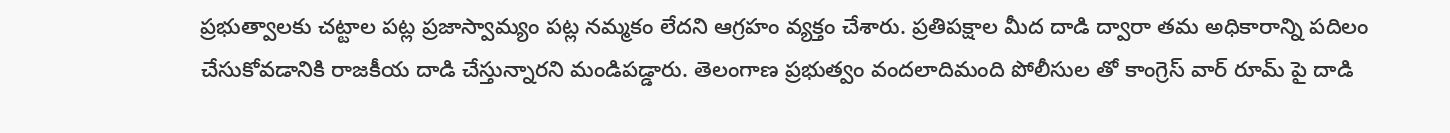ప్రభుత్వాలకు చట్టాల పట్ల ప్రజాస్వామ్యం పట్ల నమ్మకం లేదని ఆగ్రహం వ్యక్తం చేశారు. ప్రతిపక్షాల మీద దాడి ద్వారా తమ అధికారాన్ని పదిలం చేసుకోవడానికి రాజకీయ దాడి చేస్తున్నారని మండిపడ్డారు. తెలంగాణ ప్రభుత్వం వందలాదిమంది పోలీసుల తో కాంగ్రెస్ వార్ రూమ్ పై దాడి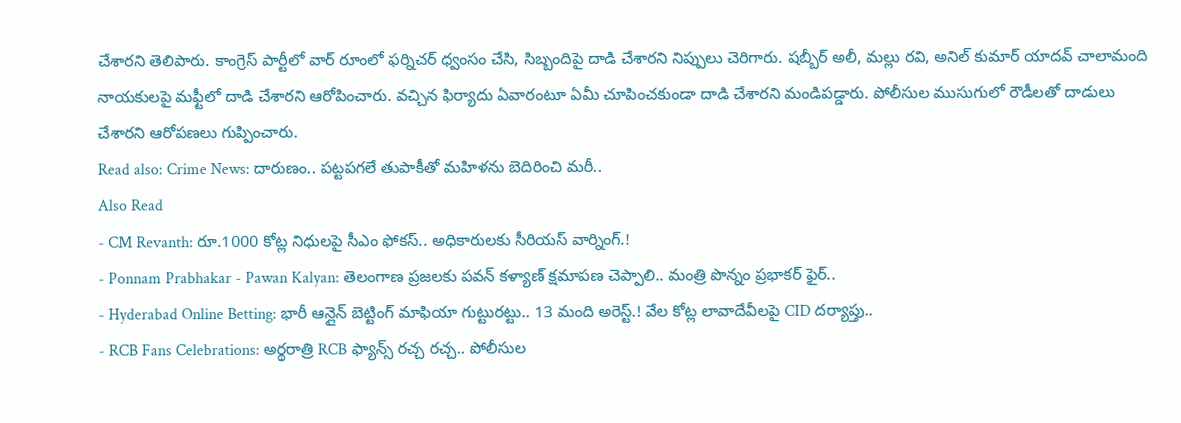చేశారని తెలిపారు. కాంగ్రెస్ పార్టీలో వార్ రూంలో ఫర్నిచర్ ధ్వంసం చేసి, సిబ్బందిపై దాడి చేశారని నిప్పులు చెరిగారు. షబ్బీర్ అలీ, మల్లు రవి, అనిల్ కుమార్ యాదవ్ చాలామంది నాయకులపై మఫ్టీలో దాడి చేశారని ఆరోపించారు. వచ్చిన ఫిర్యాదు ఏవారంటూ ఏమీ చూపించకుండా దాడి చేశారని మండిపడ్డారు. పోలీసుల ముసుగులో రౌడీలతో దాడులు చేశారని ఆరోపణలు గుప్పించారు.
Read also: Crime News: దారుణం.. పట్టపగలే తుపాకీతో మహిళను బెదిరించి మరీ..
Also Read
- CM Revanth: రూ.1000 కోట్ల నిధులపై సీఎం ఫోకస్.. అధికారులకు సీరియస్ వార్నింగ్.!
- Ponnam Prabhakar - Pawan Kalyan: తెలంగాణ ప్రజలకు పవన్ కళ్యాణ్ క్షమాపణ చెప్పాలి.. మంత్రి పొన్నం ప్రభాకర్ ఫైర్..
- Hyderabad Online Betting: భారీ ఆన్లైన్ బెట్టింగ్ మాఫియా గుట్టురట్టు.. 13 మంది అరెస్ట్.! వేల కోట్ల లావాదేవీలపై CID దర్యాప్తు..
- RCB Fans Celebrations: అర్థరాత్రి RCB ఫ్యాన్స్ రచ్చ రచ్చ.. పోలీసుల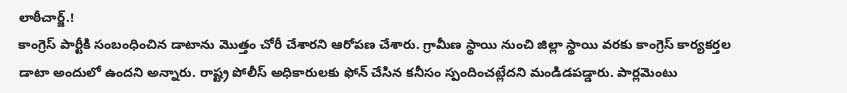లాఠీచార్జ్.!
కాంగ్రెస్ పార్టీకి సంబంధించిన డాటాను మొత్తం చోరీ చేశారని ఆరోపణ చేశారు. గ్రామీణ స్థాయి నుంచి జిల్లా స్థాయి వరకు కాంగ్రెస్ కార్యకర్తల డాటా అందులో ఉందని అన్నారు. రాష్ట్ర పోలీస్ అధికారులకు ఫోన్ చేసిన కనీసం స్పందించట్లేదని మండిడపడ్డారు. పార్లమెంటు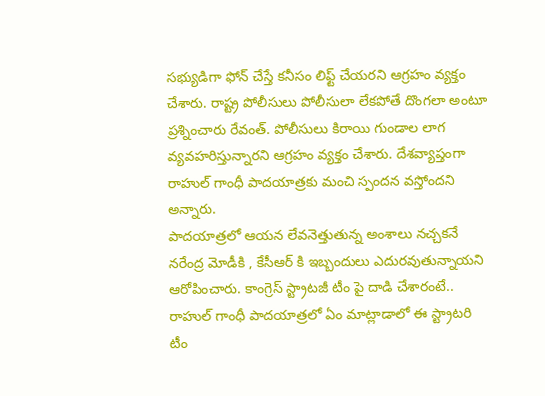సభ్యుడిగా ఫోన్ చేస్తే కనీసం లిఫ్ట్ చేయరని ఆగ్రహం వ్యక్తం చేశారు. రాష్ట్ర పోలీసులు పోలీసులా లేకపోతే దొంగలా అంటూ ప్రశ్నించారు రేవంత్. పోలీసులు కిరాయి గుండాల లాగ వ్యవహరిస్తున్నారని ఆగ్రహం వ్యక్తం చేశారు. దేశవ్యాప్తంగా రాహుల్ గాంధీ పాదయాత్రకు మంచి స్పందన వస్తోందని అన్నారు.
పాదయాత్రలో ఆయన లేవనెత్తుతున్న అంశాలు నచ్చకనే నరేంద్ర మోడీకి , కేసీఆర్ కి ఇబ్బందులు ఎదురవుతున్నాయని ఆరోపించారు. కాంగ్రెస్ స్ట్రాటజీ టీం పై దాడి చేశారంటే.. రాహుల్ గాంధీ పాదయాత్రలో ఏం మాట్లాడాలో ఈ స్ట్రాటరి టీం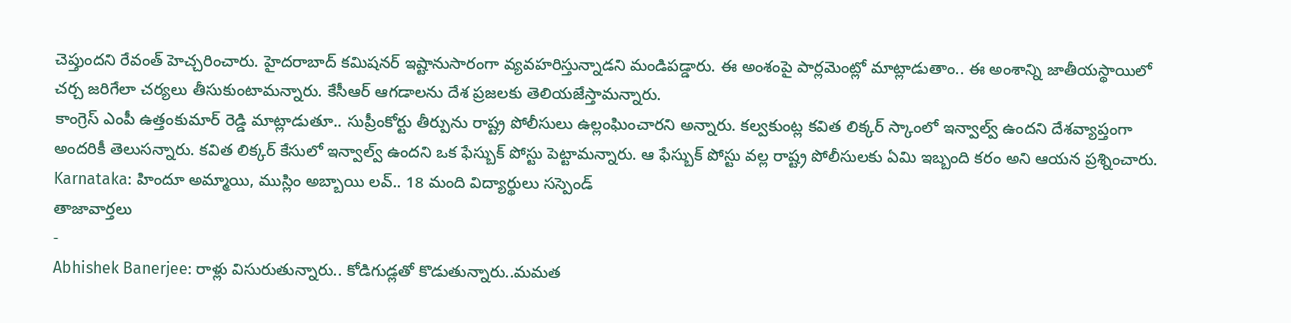చెప్తుందని రేవంత్ హెచ్చరించారు. హైదరాబాద్ కమిషనర్ ఇష్టానుసారంగా వ్యవహరిస్తున్నాడని మండిపడ్డారు. ఈ అంశంపై పార్లమెంట్లో మాట్లాడుతాం.. ఈ అంశాన్ని జాతీయస్థాయిలో చర్చ జరిగేలా చర్యలు తీసుకుంటామన్నారు. కేసీఆర్ ఆగడాలను దేశ ప్రజలకు తెలియజేస్తామన్నారు.
కాంగ్రెస్ ఎంపీ ఉత్తంకుమార్ రెడ్డి మాట్లాడుతూ.. సుప్రీంకోర్టు తీర్పును రాష్ట్ర పోలీసులు ఉల్లంఘించారని అన్నారు. కల్వకుంట్ల కవిత లిక్కర్ స్కాంలో ఇన్వాల్వ్ ఉందని దేశవ్యాప్తంగా అందరికీ తెలుసన్నారు. కవిత లిక్కర్ కేసులో ఇన్వాల్వ్ ఉందని ఒక ఫేస్బుక్ పోస్టు పెట్టామన్నారు. ఆ ఫేస్బుక్ పోస్టు వల్ల రాష్ట్ర పోలీసులకు ఏమి ఇబ్బంది కరం అని ఆయన ప్రశ్నించారు.
Karnataka: హిందూ అమ్మాయి, ముస్లిం అబ్బాయి లవ్.. 18 మంది విద్యార్థులు సస్పెండ్
తాజావార్తలు
-
Abhishek Banerjee: రాళ్లు విసురుతున్నారు.. కోడిగుడ్లతో కొడుతున్నారు..మమత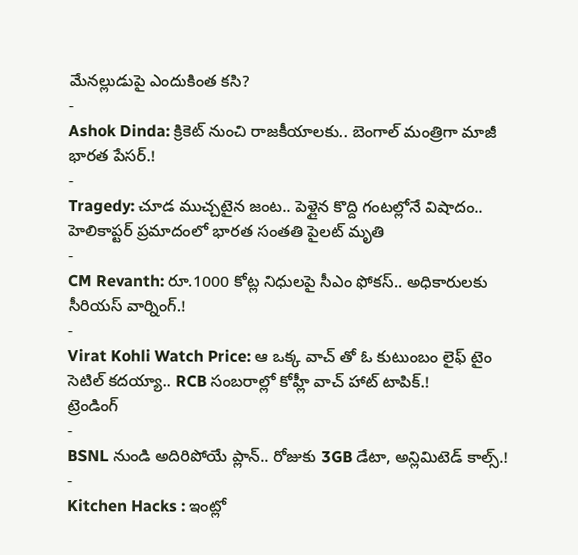మేనల్లుడుపై ఎందుకింత కసి?
-
Ashok Dinda: క్రికెట్ నుంచి రాజకీయాలకు.. బెంగాల్ మంత్రిగా మాజీ భారత పేసర్.!
-
Tragedy: చూడ ముచ్చటైన జంట.. పెళ్లైన కొద్ది గంటల్లోనే విషాదం.. హెలికాప్టర్ ప్రమాదంలో భారత సంతతి పైలట్ మృతి
-
CM Revanth: రూ.1000 కోట్ల నిధులపై సీఎం ఫోకస్.. అధికారులకు సీరియస్ వార్నింగ్.!
-
Virat Kohli Watch Price: ఆ ఒక్క వాచ్ తో ఓ కుటుంబం లైఫ్ టైం సెటిల్ కదయ్యా.. RCB సంబరాల్లో కోహ్లీ వాచ్ హాట్ టాపిక్.!
ట్రెండింగ్
-
BSNL నుండి అదిరిపోయే ప్లాన్.. రోజుకు 3GB డేటా, అన్లిమిటెడ్ కాల్స్.!
-
Kitchen Hacks : ఇంట్లో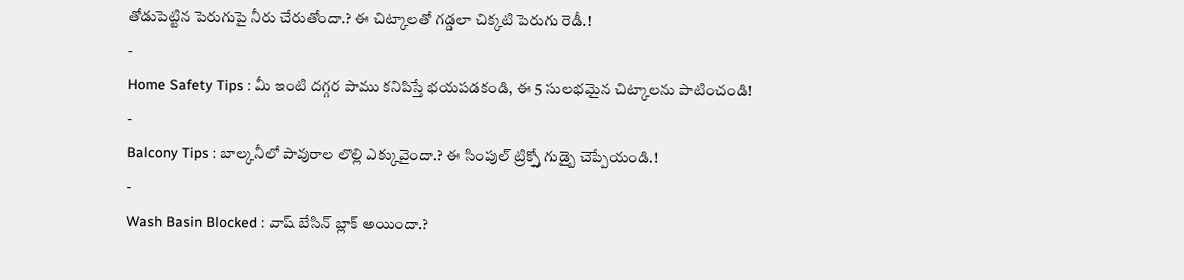తోడుపెట్టిన పెరుగుపై నీరు చేరుతోందా.? ఈ చిట్కాలతో గడ్డలా చిక్కటి పెరుగు రెడీ.!
-
Home Safety Tips : మీ ఇంటి దగ్గర పాము కనిపిస్తే భయపడకండి, ఈ 5 సులభమైన చిట్కాలను పాటించండి!
-
Balcony Tips : బాల్కనీలో పావురాల లొల్లి ఎక్కువైందా.? ఈ సింపుల్ ట్రిక్స్తో గుడ్బై చెప్పేయండి.!
-
Wash Basin Blocked : వాష్ బేసిన్ బ్లాక్ అయిందా.?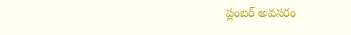ప్లంబర్ అవసరం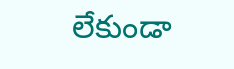లేకుండా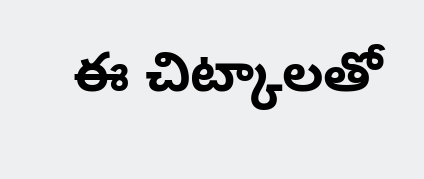ఈ చిట్కాలతో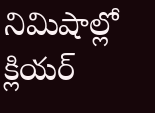నిమిషాల్లో క్లియర్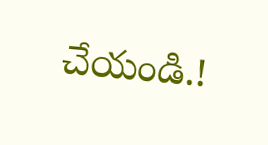చేయండి.!